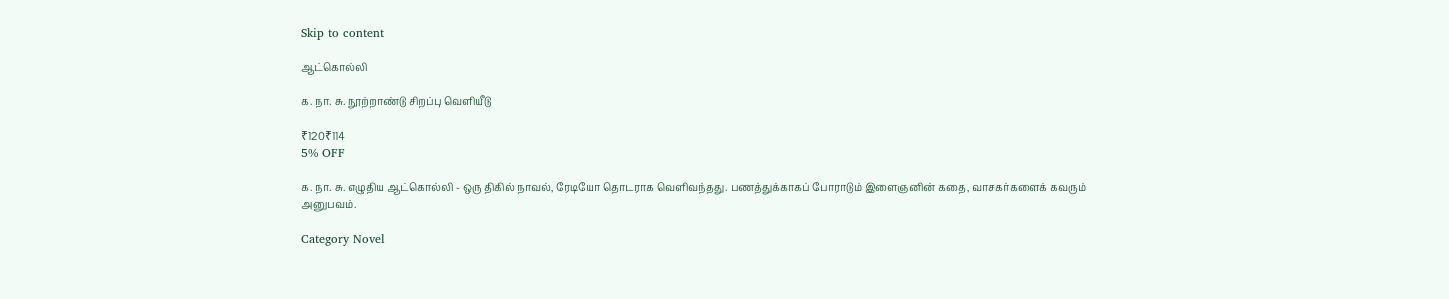Skip to content

ஆட்கொல்லி

க. நா. சு. நூற்றாண்டு சிறப்பு வெளியீடு

₹120₹114
5% OFF

க. நா. சு. எழுதிய ஆட்கொல்லி - ஒரு திகில் நாவல், ரேடியோ தொடராக வெளிவந்தது. பணத்துக்காகப் போராடும் இளைஞனின் கதை, வாசகர்களைக் கவரும் அனுபவம்.

Category Novel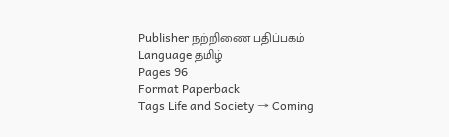Publisher நற்றிணை பதிப்பகம்
Language தமிழ்
Pages 96
Format Paperback
Tags Life and Society → Coming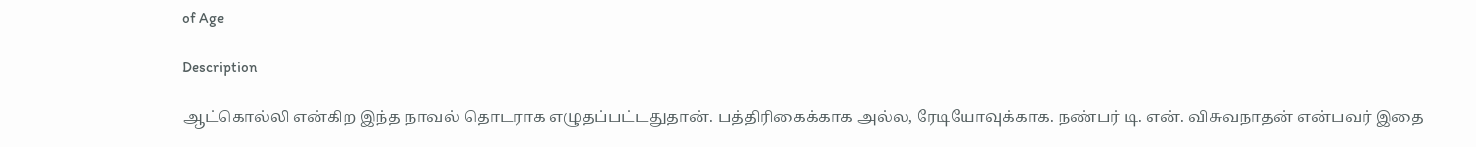of Age

Description

ஆட்கொல்லி என்கிற இந்த நாவல் தொடராக எழுதப்பட்டதுதான். பத்திரிகைக்காக அல்ல, ரேடியோவுக்காக. நண்பர் டி. என். விசுவநாதன் என்பவர் இதை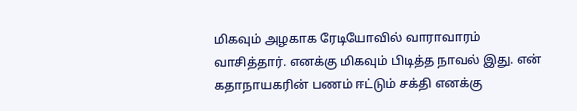மிகவும் அழகாக ரேடியோவில் வாராவாரம் வாசித்தார். எனக்கு மிகவும் பிடித்த நாவல் இது. என் கதாநாயகரின் பணம் ஈட்டும் சக்தி எனக்கு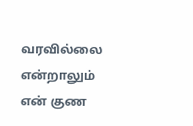வரவில்லை என்றாலும் என் குண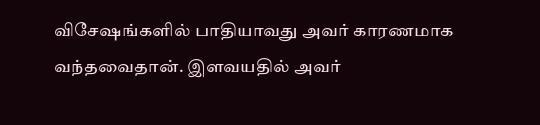விசேஷங்களில் பாதியாவது அவர் காரணமாக வந்தவைதான். இளவயதில் அவர்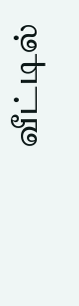வீட்டில்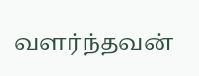வளர்ந்தவன்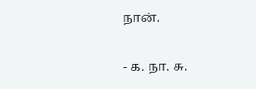நான்.

- க. நா. சு.